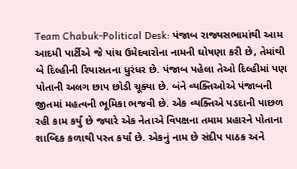Team Chabuk-Political Desk: પંજાબ રાજ્યસભામાંથી આમ આદમી પાર્ટીએ જે પાંચ ઉમેદવારોના નામની ઘોષણા કરી છે, તેમાંથી બે દિલ્હીની રિયાસતના ધુરંધર છે. પંજાબ પહેલા તેઓ દિલ્હીમાં પણ પોતાની અલગ છાપ છોડી ચૂક્યા છે. બંને વ્યક્તિઓએ પંજાબની જીતમાં મહત્વની ભૂમિકા ભજવી છે. એક વ્યક્તિએ પડદાની પાછળ રહી કામ કર્યું છે જ્યારે એક નેતાએ વિપક્ષના તમામ પ્રહારને પોતાના શાબ્દિક કળાથી પસ્ત કર્યાં છે. એકનું નામ છે સંદીપ પાઠક અને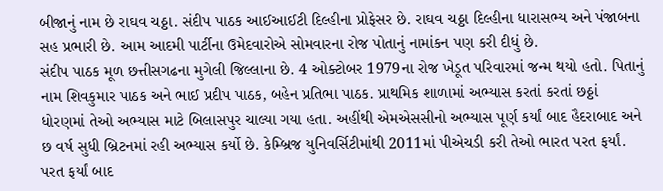બીજાનું નામ છે રાઘવ ચઠ્ઠા. સંદીપ પાઠક આઈઆઈટી દિલ્હીના પ્રોફેસર છે. રાઘવ ચઠ્ઠા દિલ્હીના ધારાસભ્ય અને પંજાબના સહ પ્રભારી છે. આમ આદમી પાર્ટીના ઉમેદવારોએ સોમવારના રોજ પોતાનું નામાંકન પણ કરી દીધું છે.
સંદીપ પાઠક મૂળ છત્તીસગઢના મુગેલી જિલ્લાના છે. 4 ઓક્ટોબર 1979ના રોજ ખેડૂત પરિવારમાં જન્મ થયો હતો. પિતાનું નામ શિવકુમાર પાઠક અને ભાઈ પ્રદીપ પાઠક, બહેન પ્રતિભા પાઠક. પ્રાથમિક શાળામાં અભ્યાસ કરતાં કરતાં છઠ્ઠાં ધોરણમાં તેઓ અભ્યાસ માટે બિલાસપુર ચાલ્યા ગયા હતા. અહીંથી એમએસસીનો અભ્યાસ પૂર્ણ કર્યાં બાદ હૈદરાબાદ અને છ વર્ષ સુધી બ્રિટનમાં રહી અભ્યાસ કર્યો છે. કેમ્બ્રિજ યુનિવર્સિટીમાંથી 2011માં પીએચડી કરી તેઓ ભારત પરત ફર્યાં. પરત ફર્યાં બાદ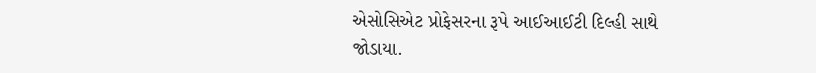એસોસિએટ પ્રોફેસરના રૂપે આઈઆઈટી દિલ્હી સાથે જોડાયા.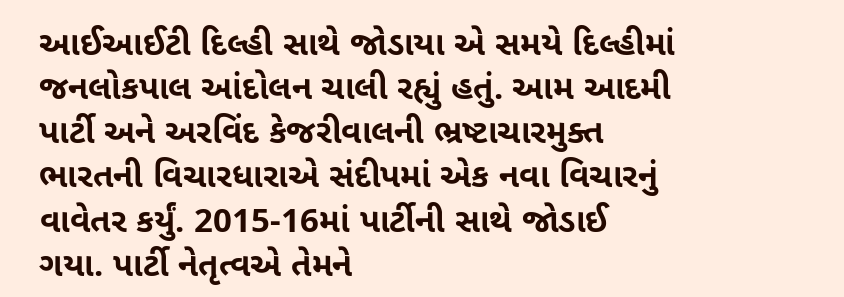આઈઆઈટી દિલ્હી સાથે જોડાયા એ સમયે દિલ્હીમાં જનલોકપાલ આંદોલન ચાલી રહ્યું હતું. આમ આદમી પાર્ટી અને અરવિંદ કેજરીવાલની ભ્રષ્ટાચારમુક્ત ભારતની વિચારધારાએ સંદીપમાં એક નવા વિચારનું વાવેતર કર્યું. 2015-16માં પાર્ટીની સાથે જોડાઈ ગયા. પાર્ટી નેતૃત્વએ તેમને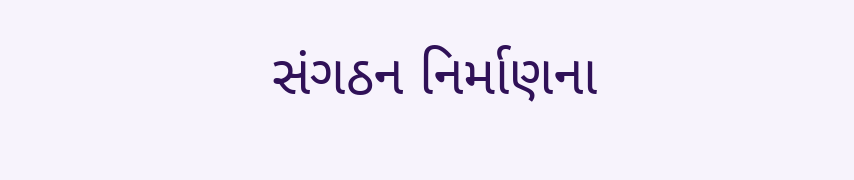સંગઠન નિર્માણના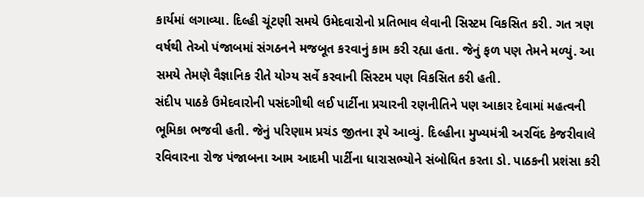કાર્યમાં લગાવ્યા. દિલ્હી ચૂંટણી સમયે ઉમેદવારોનો પ્રતિભાવ લેવાની સિસ્ટમ વિકસિત કરી. ગત ત્રણ વર્ષથી તેઓ પંજાબમાં સંગઠનને મજબૂત કરવાનું કામ કરી રહ્યા હતા. જેનું ફળ પણ તેમને મળ્યું. આ સમયે તેમણે વૈજ્ઞાનિક રીતે યોગ્ય સર્વે કરવાની સિસ્ટમ પણ વિકસિત કરી હતી.
સંદીપ પાઠકે ઉમેદવારોની પસંદગીથી લઈ પાર્ટીના પ્રચારની રણનીતિને પણ આકાર દેવામાં મહત્વની ભૂમિકા ભજવી હતી. જેનું પરિણામ પ્રચંડ જીતના રૂપે આવ્યું. દિલ્હીના મુખ્યમંત્રી અરવિંદ કેજરીવાલે રવિવારના રોજ પંજાબના આમ આદમી પાર્ટીના ધારાસભ્યોને સંબોધિત કરતા ડો. પાઠકની પ્રશંસા કરી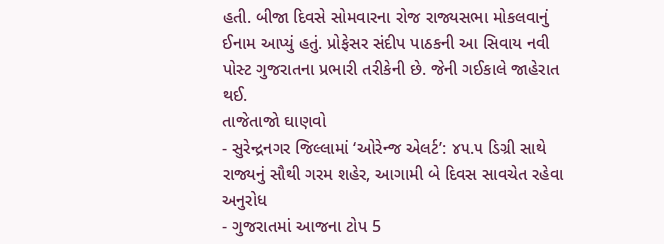હતી. બીજા દિવસે સોમવારના રોજ રાજ્યસભા મોકલવાનું ઈનામ આપ્યું હતું. પ્રોફેસર સંદીપ પાઠકની આ સિવાય નવી પોસ્ટ ગુજરાતના પ્રભારી તરીકેની છે. જેની ગઈકાલે જાહેરાત થઈ.
તાજેતાજો ઘાણવો
- સુરેન્દ્રનગર જિલ્લામાં ‘ઓરેન્જ એલર્ટ’: ૪૫.૫ ડિગ્રી સાથે રાજ્યનું સૌથી ગરમ શહેર, આગામી બે દિવસ સાવચેત રહેવા અનુરોધ
- ગુજરાતમાં આજના ટોપ 5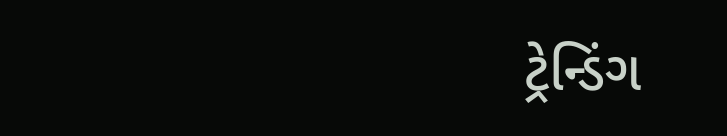ટ્રેન્ડિંગ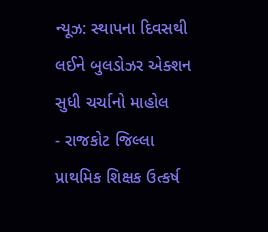ન્યૂઝ: સ્થાપના દિવસથી લઈને બુલડોઝર એક્શન સુધી ચર્ચાનો માહોલ
- રાજકોટ જિલ્લા પ્રાથમિક શિક્ષક ઉત્કર્ષ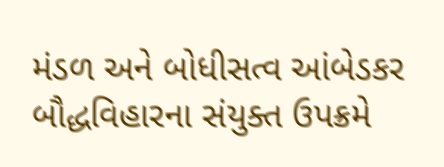મંડળ અને બોધીસત્વ આંબેડકર બૌદ્ધવિહારના સંયુક્ત ઉપક્રમે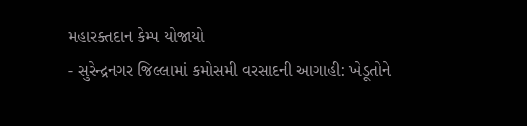મહારક્તદાન કેમ્પ યોજાયો
- સુરેન્દ્રનગર જિલ્લામાં કમોસમી વરસાદની આગાહી: ખેડૂતોને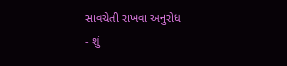સાવચેતી રાખવા અનુરોધ
- શું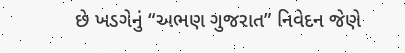છે ખડગેનું “અભણ ગુજરાત” નિવેદન જેણે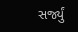સર્જ્યું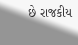છે રાજકીય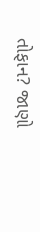તોફાન? જાણો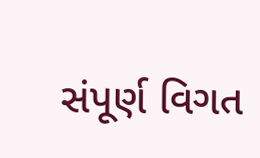સંપૂર્ણ વિગત